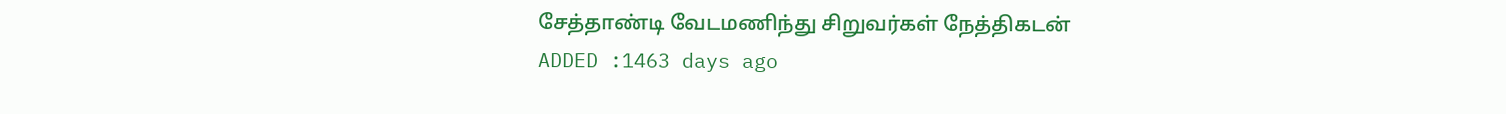சேத்தாண்டி வேடமணிந்து சிறுவர்கள் நேத்திகடன்
ADDED :1463 days ago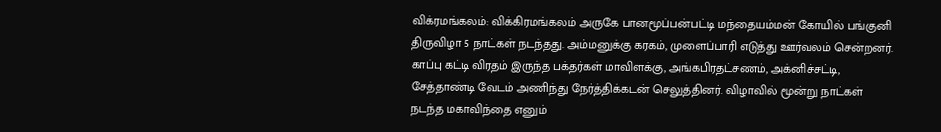விக்ரமங்கலம்: விக்கிரமங்கலம் அருகே பானமூப்பன்பட்டி மந்தையம்மன் கோயில் பங்குனி திருவிழா 5 நாட்கள் நடந்தது. அம்மனுக்கு கரகம், முளைப்பாரி எடுத்து ஊர்வலம் சென்றனர். காப்பு கட்டி விரதம் இருந்த பக்தர்கள் மாவிளக்கு, அங்கபிரதட்சணம், அக்னிச்சட்டி, சேத்தாண்டி வேடம் அணிந்து நேர்த்திக்கடன் செலுத்தினர். விழாவில் மூன்று நாட்கள் நடந்த மகாவிந்தை எனும்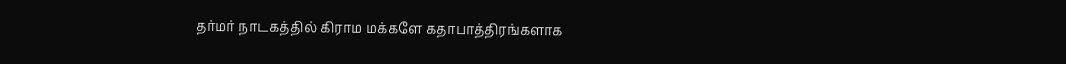தர்மர் நாடகத்தில் கிராம மக்களே கதாபாத்திரங்களாக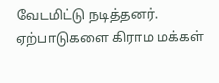வேடமிட்டு நடித்தனர். ஏற்பாடுகளை கிராம மக்கள்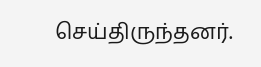செய்திருந்தனர்.